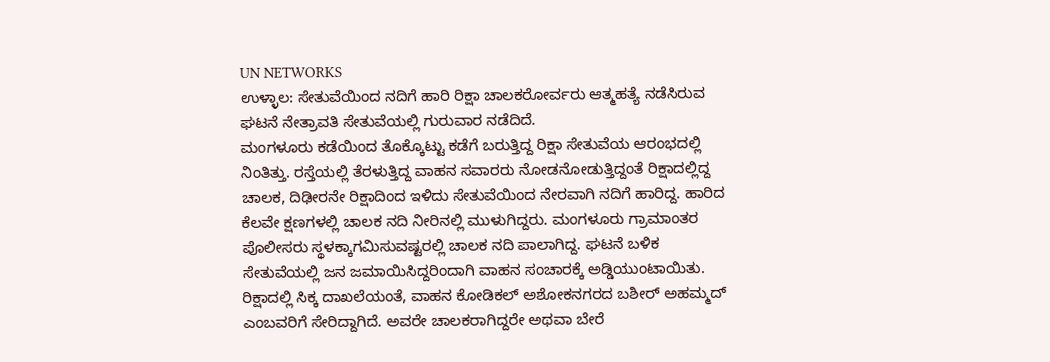UN NETWORKS
ಉಳ್ಳಾಲ: ಸೇತುವೆಯಿಂದ ನದಿಗೆ ಹಾರಿ ರಿಕ್ಷಾ ಚಾಲಕರೋರ್ವರು ಆತ್ಮಹತ್ಯೆ ನಡೆಸಿರುವ ಘಟನೆ ನೇತ್ರಾವತಿ ಸೇತುವೆಯಲ್ಲಿ ಗುರುವಾರ ನಡೆದಿದೆ.
ಮಂಗಳೂರು ಕಡೆಯಿಂದ ತೊಕ್ಕೊಟ್ಟು ಕಡೆಗೆ ಬರುತ್ತಿದ್ದ ರಿಕ್ಷಾ ಸೇತುವೆಯ ಆರಂಭದಲ್ಲಿ ನಿಂತಿತ್ತು. ರಸ್ತೆಯಲ್ಲಿ ತೆರಳುತ್ತಿದ್ದ ವಾಹನ ಸವಾರರು ನೋಡನೋಡುತ್ತಿದ್ದಂತೆ ರಿಕ್ಷಾದಲ್ಲಿದ್ದ ಚಾಲಕ, ದಿಢೀರನೇ ರಿಕ್ಷಾದಿಂದ ಇಳಿದು ಸೇತುವೆಯಿಂದ ನೇರವಾಗಿ ನದಿಗೆ ಹಾರಿದ್ದ. ಹಾರಿದ ಕೆಲವೇ ಕ್ಷಣಗಳಲ್ಲಿ ಚಾಲಕ ನದಿ ನೀರಿನಲ್ಲಿ ಮುಳುಗಿದ್ದರು. ಮಂಗಳೂರು ಗ್ರಾಮಾಂತರ ಪೊಲೀಸರು ಸ್ಥಳಕ್ಕಾಗಮಿಸುವಷ್ಟರಲ್ಲಿ ಚಾಲಕ ನದಿ ಪಾಲಾಗಿದ್ದ. ಘಟನೆ ಬಳಿಕ ಸೇತುವೆಯಲ್ಲಿ ಜನ ಜಮಾಯಿಸಿದ್ದರಿಂದಾಗಿ ವಾಹನ ಸಂಚಾರಕ್ಕೆ ಅಡ್ಡಿಯುಂಟಾಯಿತು.
ರಿಕ್ಷಾದಲ್ಲಿ ಸಿಕ್ಕ ದಾಖಲೆಯಂತೆ, ವಾಹನ ಕೋಡಿಕಲ್ ಅಶೋಕನಗರದ ಬಶೀರ್ ಅಹಮ್ಮದ್ ಎಂಬವರಿಗೆ ಸೇರಿದ್ದಾಗಿದೆ. ಅವರೇ ಚಾಲಕರಾಗಿದ್ದರೇ ಅಥವಾ ಬೇರೆ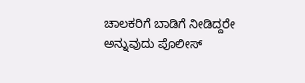ಚಾಲಕರಿಗೆ ಬಾಡಿಗೆ ನೀಡಿದ್ದರೇ ಅನ್ನುವುದು ಪೊಲೀಸ್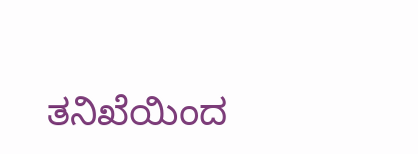ತನಿಖೆಯಿಂದ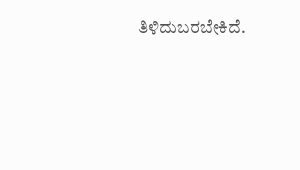ತಿಳಿದುಬರಬೇಕಿದೆ.